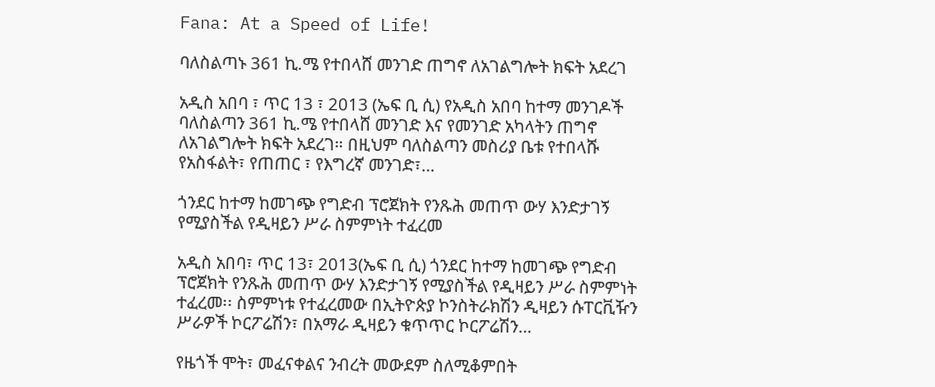Fana: At a Speed of Life!

ባለስልጣኑ 361 ኪ.ሜ የተበላሸ መንገድ ጠግኖ ለአገልግሎት ክፍት አደረገ

አዲስ አበባ ፣ ጥር 13 ፣ 2013 (ኤፍ ቢ ሲ) የአዲስ አበባ ከተማ መንገዶች ባለስልጣን 361 ኪ.ሜ የተበላሸ መንገድ እና የመንገድ አካላትን ጠግኖ ለአገልግሎት ክፍት አደረገ። በዚህም ባለስልጣን መስሪያ ቤቱ የተበላሹ የአስፋልት፣ የጠጠር ፣ የእግረኛ መንገድ፣…

ጎንደር ከተማ ከመገጭ የግድብ ፕሮጀክት የንጹሕ መጠጥ ውሃ እንድታገኝ የሚያስችል የዲዛይን ሥራ ስምምነት ተፈረመ

አዲስ አበባ፣ ጥር 13፣ 2013(ኤፍ ቢ ሲ) ጎንደር ከተማ ከመገጭ የግድብ ፕሮጀክት የንጹሕ መጠጥ ውሃ እንድታገኝ የሚያስችል የዲዛይን ሥራ ስምምነት ተፈረመ፡፡ ስምምነቱ የተፈረመው በኢትዮጵያ ኮንስትራክሽን ዲዛይን ሱፐርቪዥን ሥራዎች ኮርፖሬሽን፣ በአማራ ዲዛይን ቁጥጥር ኮርፖሬሽን…

የዜጎች ሞት፣ መፈናቀልና ንብረት መውደም ስለሚቆምበት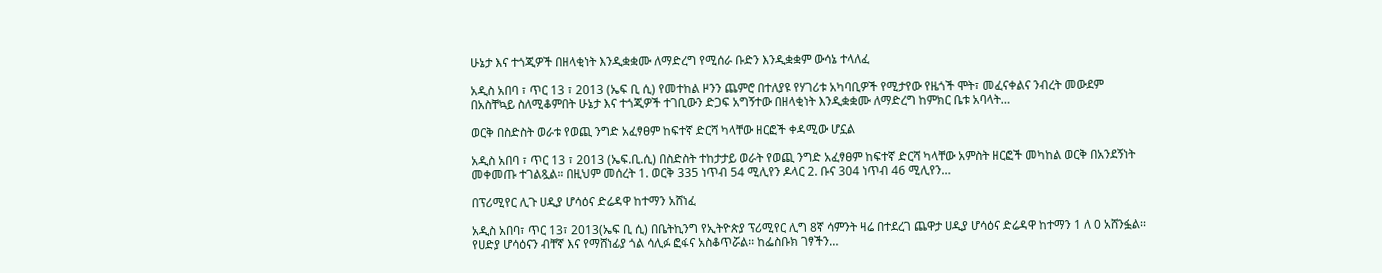ሁኔታ እና ተጎጂዎች በዘላቂነት እንዲቋቋሙ ለማድረግ የሚሰራ ቡድን እንዲቋቋም ውሳኔ ተላለፈ

አዲስ አበባ ፣ ጥር 13 ፣ 2013 (ኤፍ ቢ ሲ) የመተከል ዞንን ጨምሮ በተለያዩ የሃገሪቱ አካባቢዎች የሚታየው የዜጎች ሞት፣ መፈናቀልና ንብረት መውደም በአስቸኳይ ስለሚቆምበት ሁኔታ እና ተጎጂዎች ተገቢውን ድጋፍ አግኝተው በዘላቂነት እንዲቋቋሙ ለማድረግ ከምክር ቤቱ አባላት…

ወርቅ በስድስት ወራቱ የወጪ ንግድ አፈፃፀም ከፍተኛ ድርሻ ካላቸው ዘርፎች ቀዳሚው ሆኗል

አዲስ አበባ ፣ ጥር 13 ፣ 2013 (ኤፍ.ቢ.ሲ) በስድስት ተከታታይ ወራት የወጪ ንግድ አፈፃፀም ከፍተኛ ድርሻ ካላቸው አምስት ዘርፎች መካከል ወርቅ በአንደኝነት መቀመጡ ተገልጿል። በዚህም መሰረት 1. ወርቅ 335 ነጥብ 54 ሚሊየን ዶላር 2. ቡና 304 ነጥብ 46 ሚሊየን…

በፕሪሚየር ሊጉ ሀዲያ ሆሳዕና ድሬዳዋ ከተማን አሸነፈ

አዲስ አበባ፣ ጥር 13፣ 2013(ኤፍ ቢ ሲ) በቤትኪንግ የኢትዮጵያ ፕሪሚየር ሊግ 8ኛ ሳምንት ዛሬ በተደረገ ጨዋታ ሀዲያ ሆሳዕና ድሬዳዋ ከተማን 1 ለ 0 አሸንፏል፡፡ የሀድያ ሆሳዕናን ብቸኛ እና የማሸነፊያ ጎል ሳሊፉ ፎፋና አስቆጥሯል፡፡ ከፌስቡክ ገፃችን…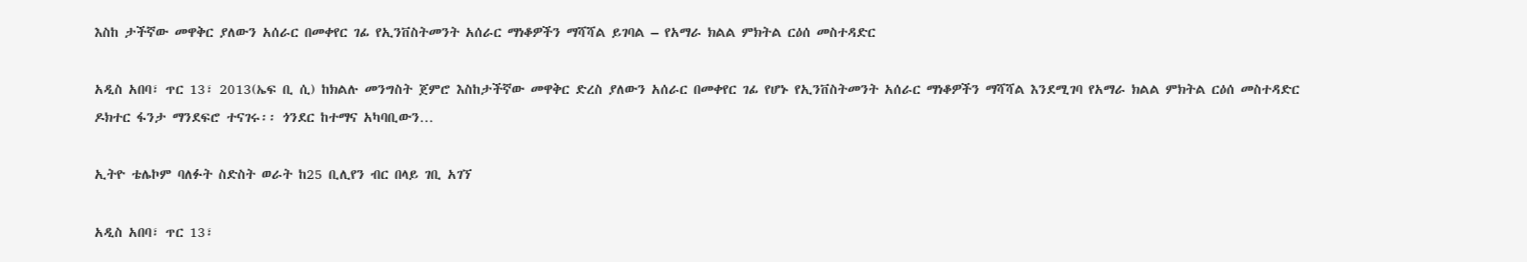እስከ ታችኛው መዋቅር ያለውን አሰራር በመቀየር ገፊ የኢንቨስትመንት አሰራር ማነቆዎችን ማሻሻል ይገባል – የአማራ ክልል ምክትል ርዕሰ መስተዳድር

አዲስ አበባ፣ ጥር 13፣ 2013(ኤፍ ቢ ሲ) ከክልሉ መንግስት ጀምሮ እስከታችኛው መዋቅር ድረስ ያለውን አሰራር በመቀየር ገፊ የሆኑ የኢንቨስትመንት አሰራር ማነቆዎችን ማሻሻል እንደሚገባ የአማራ ክልል ምክትል ርዕሰ መስተዳድር ዶክተር ፋንታ ማንደፍሮ ተናገሩ፡፡ ጎንደር ከተማና አካባቢውን…

ኢትዮ ቴሌኮም ባለፉት ስድስት ወራት ከ25 ቢሊየን ብር በላይ ገቢ አገኘ

አዲስ አበባ፣ ጥር 13፣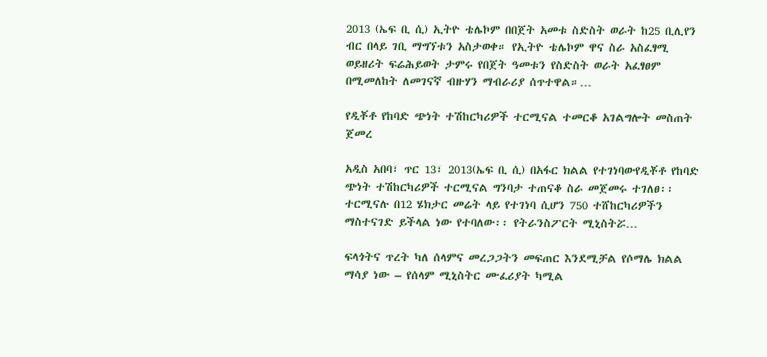2013 (ኤፍ ቢ ሲ) ኢትዮ ቴሌኮም በበጀት አመቱ ስድስት ወራት ከ25 ቢሊየን ብር በላይ ገቢ ማግኘቱን አስታወቀ። የኢትዮ ቴሌኮም ዋና ስራ አስፈፃሚ ወይዘሪት ፍሬሕይወት ታምሩ የበጀት ዓመቱን የስድስት ወራት አፈፃፀም በሚመለከት ለመገናኛ ብዙሃን ማብራሪያ ሰጥተዋል።…

የዲቾቶ የከባድ ጭነት ተሽከርካሪዎች ተርሚናል ተመርቆ አገልግሎት መስጠት ጀመረ

አዲስ አበባ፣ ጥር 13፣ 2013(ኤፍ ቢ ሲ) በአፋር ክልል የተገነባውየዲቾቶ የከባድ ጭነት ተሽከርካሪዎች ተርሚናል ግንባታ ተጠናቆ ስራ መጀመሩ ተገለፀ፡፡ ተርሚናሉ በ12 ሄክታር መሬት ላይ የተገነባ ሲሆን 750 ተሸከርካሪዎችን ማስተናገድ ይችላል ነው የተባለው፡፡ የትራንስፖርት ሚኒስትሯ…

ፍላጎትና ጥረት ካለ ሰላምና መረጋጋትን መፍጠር እንደሚቻል የሶማሌ ክልል ማሳያ ነው – የሰላም ሚኒስትር ሙፈሪያት ካሚል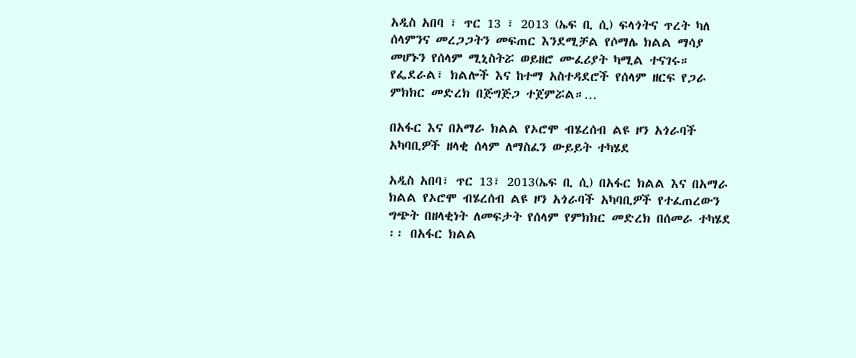አዲስ አበባ ፣ ጥር 13 ፣ 2013 (ኤፍ ቢ ሲ) ፍላጎትና ጥረት ካለ ሰላምንና መረጋጋትን መፍጠር እንደሚቻል የሶማሌ ክልል ማሳያ መሆኑን የሰላም ሚኒስትሯ ወይዘሮ ሙፈሪያት ካሚል ተናገሩ። የፌደራል፣ ክልሎች እና ከተማ አስተዳደሮች የሰላም ዘርፍ የጋራ ምክክር መድረክ በጅግጅጋ ተጀምሯል።…

በአፋር እና በአማራ ክልል የኦሮሞ ብሄረሰብ ልዩ ዞን አጎራባች አካባቢዎች ዘላቂ ሰላም ለማስፈን ውይይት ተካሄደ

አዲስ አበባ፣ ጥር 13፣ 2013(ኤፍ ቢ ሲ) በአፋር ክልል እና በአማራ ክልል የኦሮሞ ብሄረሰብ ልዩ ዞን አጎራባች አካባቢዎች የተፈጠረውን ግጭት በዘላቂነት ለመፍታት የሰላም የምክክር መድረክ በሰመራ ተካሄደ ፡፡ በአፋር ክልል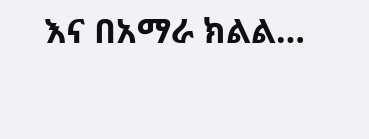እና በአማራ ክልል…